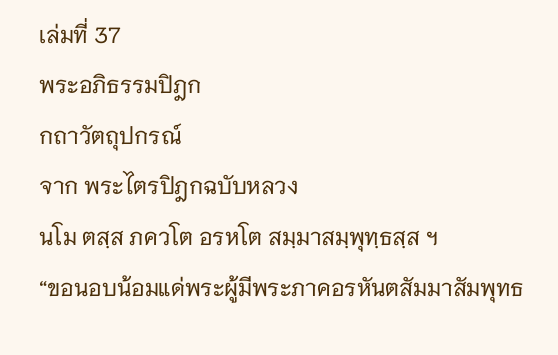เล่มที่ 37
พระอภิธรรมปิฎก
กถาวัตถุปกรณ์
จาก พระไตรปิฎกฉบับหลวง
นโม ตสฺส ภควโต อรหโต สมฺมาสมฺพุทฺธสฺส ฯ
“ขอนอบน้อมแด่พระผู้มีพระภาคอรหันตสัมมาสัมพุทธ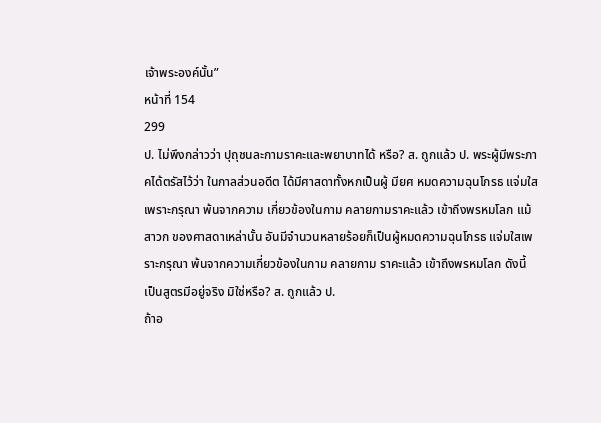เจ้าพระองค์นั้น”
หน้าที่ 154
299
ป. ไม่พึงกล่าวว่า ปุถุชนละกามราคะและพยาบาทได้ หรือ? ส. ถูกแล้ว ป. พระผู้มีพระภาคได้ตรัสไว้ว่า ในกาลส่วนอดีต ได้มีศาสดาทั้งหกเป็นผู้ มียศ หมดความฉุนโกรธ แจ่มใสเพราะกรุณา พ้นจากความ เกี่ยวข้องในกาม คลายกามราคะแล้ว เข้าถึงพรหมโลก แม้สาวก ของศาสดาเหล่านั้น อันมีจำนวนหลายร้อยก็เป็นผู้หมดความฉุนโกรธ แจ่มใสเพราะกรุณา พ้นจากความเกี่ยวข้องในกาม คลายกาม ราคะแล้ว เข้าถึงพรหมโลก ดังนี้ เป็นสูตรมีอยู่จริง มิใช่หรือ? ส. ถูกแล้ว ป.
ถ้าอ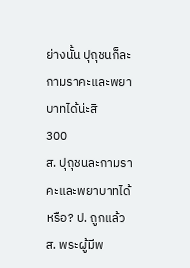ย่างนั้น ปุถุชนก็ละกามราคะและพยาบาทได้น่ะสิ
300
ส. ปุถุชนละกามราคะและพยาบาทได้ หรือ? ป. ถูกแล้ว ส. พระผู้มีพ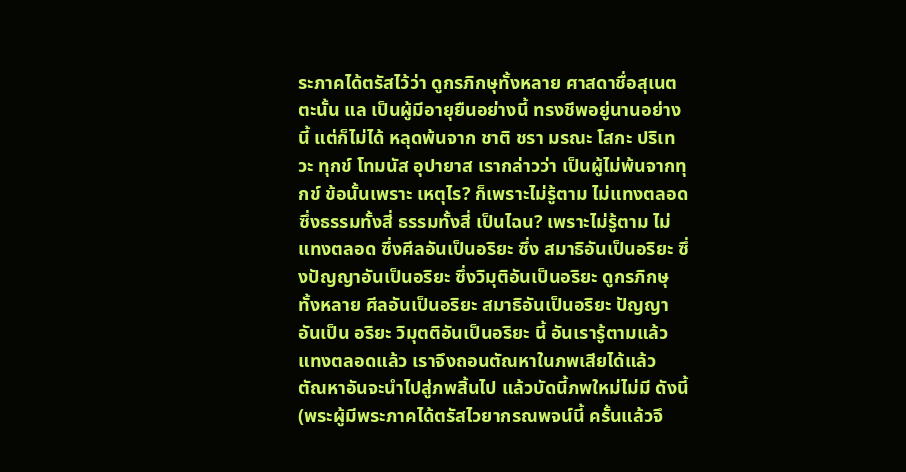ระภาคได้ตรัสไว้ว่า ดูกรภิกษุทั้งหลาย ศาสดาชื่อสุเนตตะนั้น แล เป็นผู้มีอายุยืนอย่างนี้ ทรงชีพอยู่นานอย่างนี้ แต่ก็ไม่ได้ หลุดพ้นจาก ชาติ ชรา มรณะ โสกะ ปริเทวะ ทุกข์ โทมนัส อุปายาส เรากล่าวว่า เป็นผู้ไม่พ้นจากทุกข์ ข้อนั้นเพราะ เหตุไร? ก็เพราะไม่รู้ตาม ไม่แทงตลอด ซึ่งธรรมทั้งสี่ ธรรมทั้งสี่ เป็นไฉน? เพราะไม่รู้ตาม ไม่แทงตลอด ซึ่งศีลอันเป็นอริยะ ซึ่ง สมาธิอันเป็นอริยะ ซึ่งปัญญาอันเป็นอริยะ ซึ่งวิมุติอันเป็นอริยะ ดูกรภิกษุทั้งหลาย ศีลอันเป็นอริยะ สมาธิอันเป็นอริยะ ปัญญาอันเป็น อริยะ วิมุตติอันเป็นอริยะ นี้ อันเรารู้ตามแล้ว แทงตลอดแล้ว เราจึงถอนตัณหาในภพเสียได้แล้ว ตัณหาอันจะนำไปสู่ภพสิ้นไป แล้วบัดนี้ภพใหม่ไม่มี ดังนี้ (พระผู้มีพระภาคได้ตรัสไวยากรณพจน์นี้ ครั้นแล้วจึ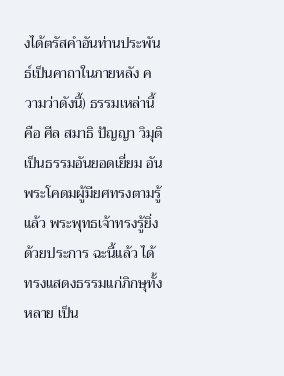งได้ตรัสคำอันท่านประพันธ์เป็นคาถาในภายหลัง ความว่าดังนี้) ธรรมเหล่านี้ คือ ศีล สมาธิ ปัญญา วิมุติ เป็นธรรมอันยอดเยี่ยม อันพระโคดมผู้มียศทรงตามรู้แล้ว พระพุทธเจ้าทรงรู้ยิ่งด้วยประการ ฉะนี้แล้ว ได้ทรงแสดงธรรมแก่ภิกษุทั้งหลาย เป็น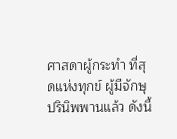ศาสดาผู้กระทำ ที่สุดแห่งทุกข์ ผู้มีจักษุ ปรินิพพานแล้ว ดังนี้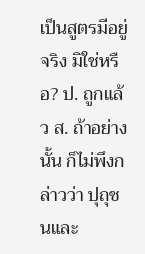เป็นสูตรมีอยู่จริง มิใช่หรือ? ป. ถูกแล้ว ส. ถ้าอย่างนั้น ก็ไม่พึงกล่าวว่า ปุถุชนและ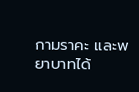กามราคะ และพยาบาทได้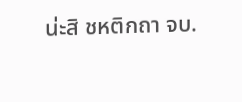น่ะสิ ชหติกถา จบ.